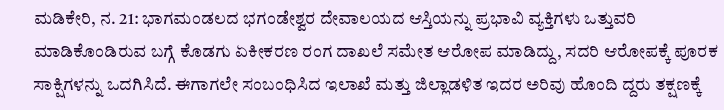ಮಡಿಕೇರಿ, ನ. 21: ಭಾಗಮಂಡಲದ ಭಗಂಡೇಶ್ವರ ದೇವಾಲಯದ ಆಸ್ತಿಯನ್ನು ಪ್ರಭಾವಿ ವ್ಯಕ್ತಿಗಳು ಒತ್ತುವರಿ ಮಾಡಿಕೊಂಡಿರುವ ಬಗ್ಗೆ ಕೊಡಗು ಏಕೀಕರಣ ರಂಗ ದಾಖಲೆ ಸಮೇತ ಆರೋಪ ಮಾಡಿದ್ದು, ಸದರಿ ಆರೋಪಕ್ಕೆ ಪೂರಕ ಸಾಕ್ಷಿಗಳನ್ನು ಒದಗಿಸಿದೆ. ಈಗಾಗಲೇ ಸಂಬಂಧಿಸಿದ ಇಲಾಖೆ ಮತ್ತು ಜಿಲ್ಲಾಡಳಿತ ಇದರ ಅರಿವು ಹೊಂದಿ ದ್ದರು ತಕ್ಷಣಕ್ಕೆ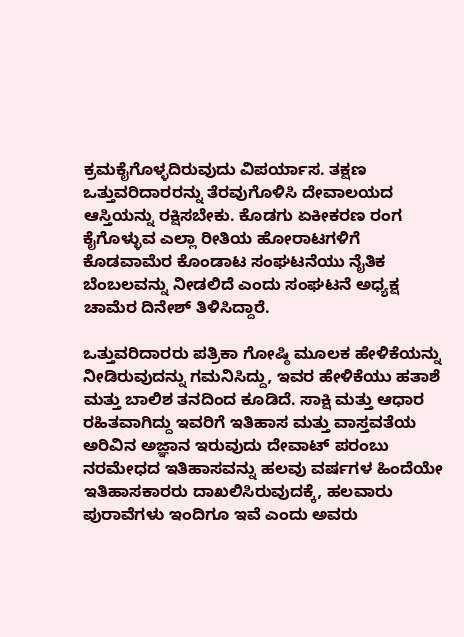ಕ್ರಮಕೈಗೊಳ್ಳದಿರುವುದು ವಿಪರ್ಯಾಸ. ತಕ್ಷಣ ಒತ್ತುವರಿದಾರರನ್ನು ತೆರವುಗೊಳಿಸಿ ದೇವಾಲಯದ ಆಸ್ತಿಯನ್ನು ರಕ್ಷಿಸಬೇಕು. ಕೊಡಗು ಏಕೀಕರಣ ರಂಗ ಕೈಗೊಳ್ಳುವ ಎಲ್ಲಾ ರೀತಿಯ ಹೋರಾಟಗಳಿಗೆ ಕೊಡವಾಮೆರ ಕೊಂಡಾಟ ಸಂಘಟನೆಯು ನೈತಿಕ ಬೆಂಬಲವನ್ನು ನೀಡಲಿದೆ ಎಂದು ಸಂಘಟನೆ ಅಧ್ಯಕ್ಷ ಚಾಮೆರ ದಿನೇಶ್ ತಿಳಿಸಿದ್ದಾರೆ.

ಒತ್ತುವರಿದಾರರು ಪತ್ರಿಕಾ ಗೋಷ್ಠಿ ಮೂಲಕ ಹೇಳಿಕೆಯನ್ನು ನೀಡಿರುವುದನ್ನು ಗಮನಿಸಿದ್ದು, ಇವರ ಹೇಳಿಕೆಯು ಹತಾಶೆ ಮತ್ತು ಬಾಲಿಶ ತನದಿಂದ ಕೂಡಿದೆ. ಸಾಕ್ಷಿ ಮತ್ತು ಆಧಾರ ರಹಿತವಾಗಿದ್ದು ಇವರಿಗೆ ಇತಿಹಾಸ ಮತ್ತು ವಾಸ್ತವತೆಯ ಅರಿವಿನ ಅಜ್ಞಾನ ಇರುವುದು ದೇವಾಟ್ ಪರಂಬು ನರಮೇಧದ ಇತಿಹಾಸವನ್ನು ಹಲವು ವರ್ಷಗಳ ಹಿಂದೆಯೇ ಇತಿಹಾಸಕಾರರು ದಾಖಲಿಸಿರುವುದಕ್ಕೆ, ಹಲವಾರು ಪುರಾವೆಗಳು ಇಂದಿಗೂ ಇವೆ ಎಂದು ಅವರು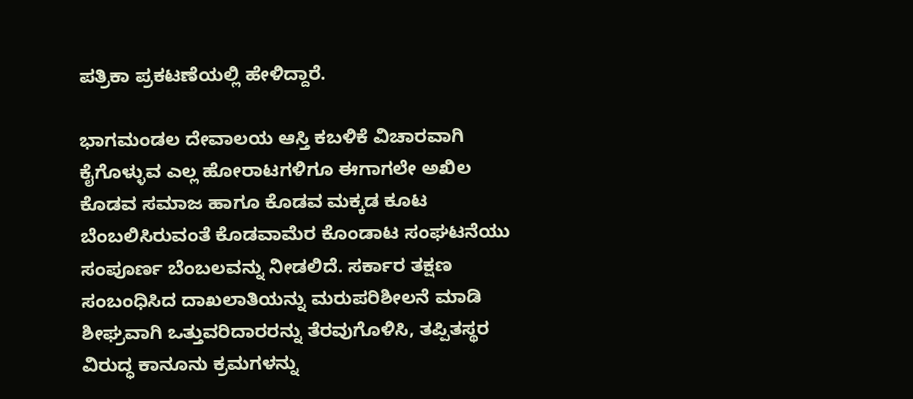ಪತ್ರಿಕಾ ಪ್ರಕಟಣೆಯಲ್ಲಿ ಹೇಳಿದ್ದಾರೆ.

ಭಾಗಮಂಡಲ ದೇವಾಲಯ ಆಸ್ತಿ ಕಬಳಿಕೆ ವಿಚಾರವಾಗಿ ಕೈಗೊಳ್ಳುವ ಎಲ್ಲ ಹೋರಾಟಗಳಿಗೂ ಈಗಾಗಲೇ ಅಖಿಲ ಕೊಡವ ಸಮಾಜ ಹಾಗೂ ಕೊಡವ ಮಕ್ಕಡ ಕೂಟ ಬೆಂಬಲಿಸಿರುವಂತೆ ಕೊಡವಾಮೆರ ಕೊಂಡಾಟ ಸಂಘಟನೆಯು ಸಂಪೂರ್ಣ ಬೆಂಬಲವನ್ನು ನೀಡಲಿದೆ. ಸರ್ಕಾರ ತಕ್ಷಣ ಸಂಬಂಧಿಸಿದ ದಾಖಲಾತಿಯನ್ನು ಮರುಪರಿಶೀಲನೆ ಮಾಡಿ ಶೀಘ್ರವಾಗಿ ಒತ್ತುವರಿದಾರರನ್ನು ತೆರವುಗೊಳಿಸಿ, ತಪ್ಪಿತಸ್ಥರ ವಿರುದ್ಧ ಕಾನೂನು ಕ್ರಮಗಳನ್ನು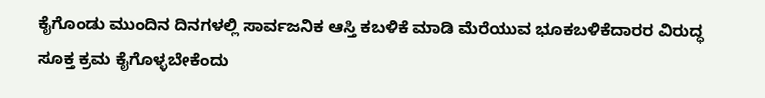ಕೈಗೊಂಡು ಮುಂದಿನ ದಿನಗಳಲ್ಲಿ ಸಾರ್ವಜನಿಕ ಆಸ್ತಿ ಕಬಳಿಕೆ ಮಾಡಿ ಮೆರೆಯುವ ಭೂಕಬಳಿಕೆದಾರರ ವಿರುದ್ಧ ಸೂಕ್ತ ಕ್ರಮ ಕೈಗೊಳ್ಳಬೇಕೆಂದು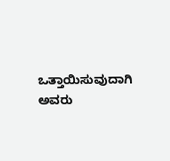ಒತ್ತಾಯಿಸುವುದಾಗಿ ಅವರು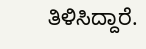ತಿಳಿಸಿದ್ದಾರೆ.